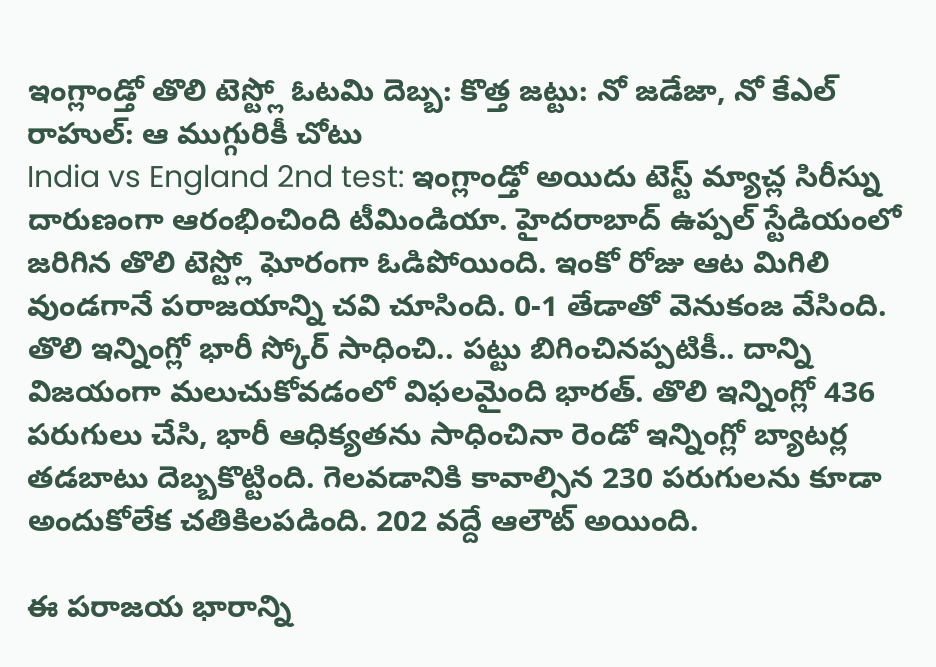ఇంగ్లాండ్తో తొలి టెస్ట్లో ఓటమి దెబ్బ: కొత్త జట్టు: నో జడేజా, నో కేఎల్ రాహుల్: ఆ ముగ్గురికీ చోటు
India vs England 2nd test: ఇంగ్లాండ్తో అయిదు టెస్ట్ మ్యాచ్ల సిరీస్ను దారుణంగా ఆరంభించింది టీమిండియా. హైదరాబాద్ ఉప్పల్ స్టేడియంలో జరిగిన తొలి టెస్ట్లో ఘోరంగా ఓడిపోయింది. ఇంకో రోజు ఆట మిగిలి వుండగానే పరాజయాన్ని చవి చూసింది. 0-1 తేడాతో వెనుకంజ వేసింది.
తొలి ఇన్నింగ్లో భారీ స్కోర్ సాధించి.. పట్టు బిగించినప్పటికీ.. దాన్ని విజయంగా మలుచుకోవడంలో విఫలమైంది భారత్. తొలి ఇన్నింగ్లో 436 పరుగులు చేసి, భారీ ఆధిక్యతను సాధించినా రెండో ఇన్నింగ్లో బ్యాటర్ల తడబాటు దెబ్బకొట్టింది. గెలవడానికి కావాల్సిన 230 పరుగులను కూడా అందుకోలేక చతికిలపడింది. 202 వద్దే ఆలౌట్ అయింది.

ఈ పరాజయ భారాన్ని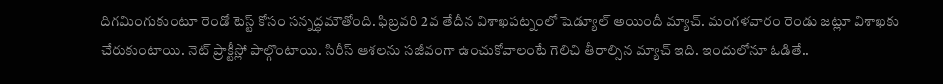దిగమింగుకుంటూ రెండో టెస్ట్ కోసం సన్నద్ధమౌతోంది. ఫిబ్రవరి 2వ తేదీన విశాఖపట్నంలో షెడ్యూల్ అయిందీ మ్యాచ్. మంగళవారం రెండు జట్లూ విశాఖకు చేరుకుంటాయి. నెట్ ప్రాక్టీస్లో పాల్గొంటాయి. సిరీస్ ఆశలను సజీవంగా ఉంచుకోవాలంటే గెలిచి తీరాల్సిన మ్యాచ్ ఇది. ఇందులోనూ ఓడితే..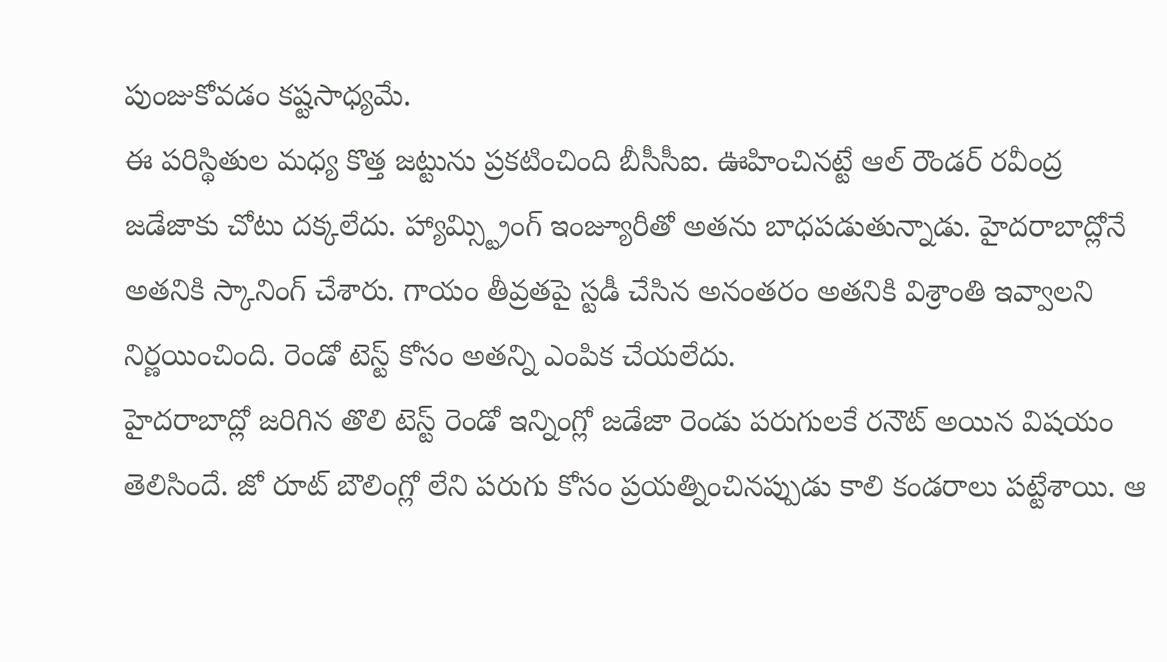పుంజుకోవడం కష్టసాధ్యమే.
ఈ పరిస్థితుల మధ్య కొత్త జట్టును ప్రకటించింది బీసీసీఐ. ఊహించినట్టే ఆల్ రౌండర్ రవీంద్ర జడేజాకు చోటు దక్కలేదు. హ్యామ్స్ట్రింగ్ ఇంజ్యూరీతో అతను బాధపడుతున్నాడు. హైదరాబాద్లోనే అతనికి స్కానింగ్ చేశారు. గాయం తీవ్రతపై స్టడీ చేసిన అనంతరం అతనికి విశ్రాంతి ఇవ్వాలని నిర్ణయించింది. రెండో టెస్ట్ కోసం అతన్ని ఎంపిక చేయలేదు.
హైదరాబాద్లో జరిగిన తొలి టెస్ట్ రెండో ఇన్నింగ్లో జడేజా రెండు పరుగులకే రనౌట్ అయిన విషయం తెలిసిందే. జో రూట్ బౌలింగ్లో లేని పరుగు కోసం ప్రయత్నించినప్పుడు కాలి కండరాలు పట్టేశాయి. ఆ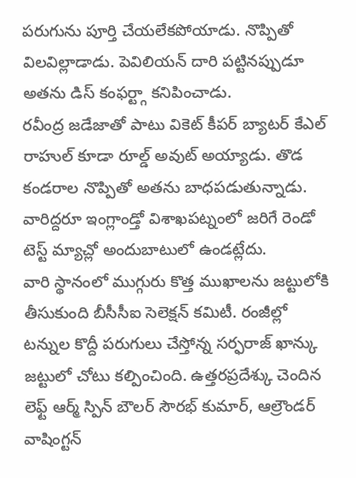పరుగును పూర్తి చేయలేకపోయాడు. నొప్పితో విలవిల్లాడాడు. పెవిలియన్ దారి పట్టినప్పుడూ అతను డిస్ కంఫర్ట్గా కనిపించాడు.
రవీంద్ర జడేజాతో పాటు వికెట్ కీపర్ బ్యాటర్ కేఎల్ రాహుల్ కూడా రూల్డ్ అవుట్ అయ్యాడు. తొడ కండరాల నొప్పితో అతను బాధపడుతున్నాడు. వారిద్దరూ ఇంగ్లాండ్తో విశాఖపట్నంలో జరిగే రెండో టెస్ట్ మ్యాచ్లో అందుబాటులో ఉండట్లేదు.
వారి స్థానంలో ముగ్గురు కొత్త ముఖాలను జట్టులోకి తీసుకుంది బీసీసీఐ సెలెక్షన్ కమిటీ. రంజీల్లో టన్నుల కొద్దీ పరుగులు చేస్తోన్న సర్ఫరాజ్ ఖాన్కు జట్టులో చోటు కల్పించింది. ఉత్తరప్రదేశ్కు చెందిన లెఫ్ట్ ఆర్మ్ స్పిన్ బౌలర్ సౌరభ్ కుమార్, ఆల్రౌండర్ వాషింగ్టన్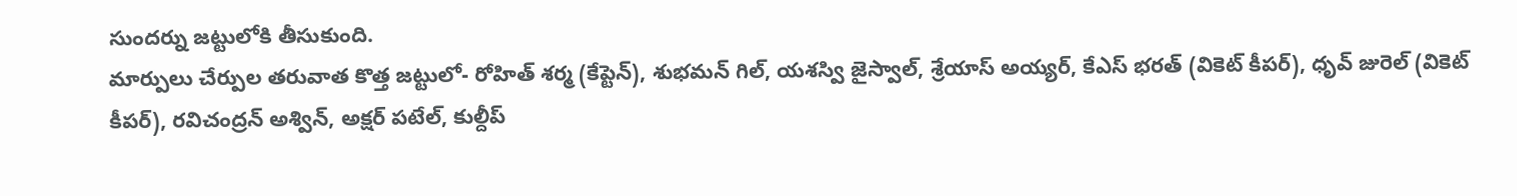సుందర్ను జట్టులోకి తీసుకుంది.
మార్పులు చేర్పుల తరువాత కొత్త జట్టులో- రోహిత్ శర్మ (కేప్టెన్), శుభమన్ గిల్, యశస్వి జైస్వాల్, శ్రేయాస్ అయ్యర్, కేఎస్ భరత్ (వికెట్ కీపర్), ధృవ్ జురెల్ (వికెట్ కీపర్), రవిచంద్రన్ అశ్విన్, అక్షర్ పటేల్, కుల్దీప్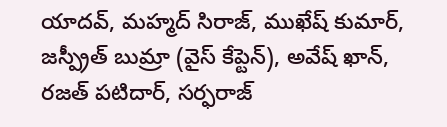యాదవ్, మహ్మద్ సిరాజ్, ముఖేష్ కుమార్, జస్ప్రీత్ బుమ్రా (వైస్ కేప్టెన్), అవేష్ ఖాన్, రజత్ పటిదార్, సర్ఫరాజ్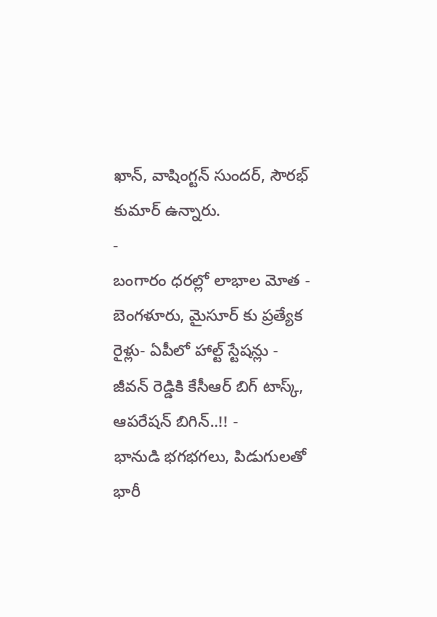ఖాన్, వాషింగ్టన్ సుందర్, సౌరభ్ కుమార్ ఉన్నారు.
-
బంగారం ధరల్లో లాభాల మోత -
బెంగళూరు, మైసూర్ కు ప్రత్యేక రైళ్లు- ఏపీలో హాల్ట్ స్టేషన్లు -
జీవన్ రెడ్డికి కేసీఆర్ బిగ్ టాస్క్, ఆపరేషన్ బిగిన్..!! -
భానుడి భగభగలు, పిడుగులతో భారీ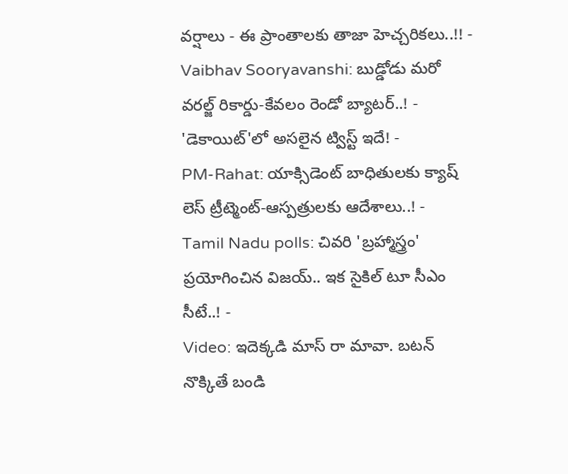వర్షాలు - ఈ ప్రాంతాలకు తాజా హెచ్చరికలు..!! -
Vaibhav Sooryavanshi: బుడ్డోడు మరో వరల్జ్ రికార్డు-కేవలం రెండో బ్యాటర్..! -
'డెకాయిట్'లో అసలైన ట్విస్ట్ ఇదే! -
PM-Rahat: యాక్సిడెంట్ బాధితులకు క్యాష్ లెస్ ట్రీట్మెంట్-ఆస్పత్రులకు ఆదేశాలు..! -
Tamil Nadu polls: చివరి 'బ్రహ్మాస్త్రం' ప్రయోగించిన విజయ్.. ఇక సైకిల్ టూ సీఎం సీటే..! -
Video: ఇదెక్కడి మాస్ రా మావా. బటన్ నొక్కితే బండి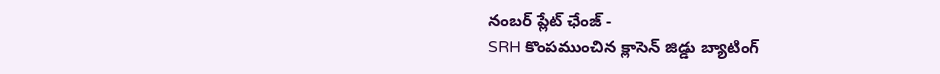నంబర్ ప్లేట్ ఛేంజ్ -
SRH కొంపముంచిన క్లాసెన్ జిడ్డు బ్యాటింగ్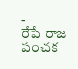-
రేపే రాజ పంచక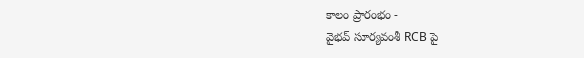కాలం ప్రారంభం -
వైభవ్ సూర్యవంశీ RCB పై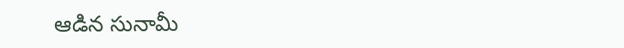ఆడిన సునామీ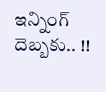ఇన్నింగ్ దెబ్బకు.. !!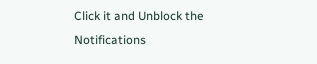Click it and Unblock the Notifications